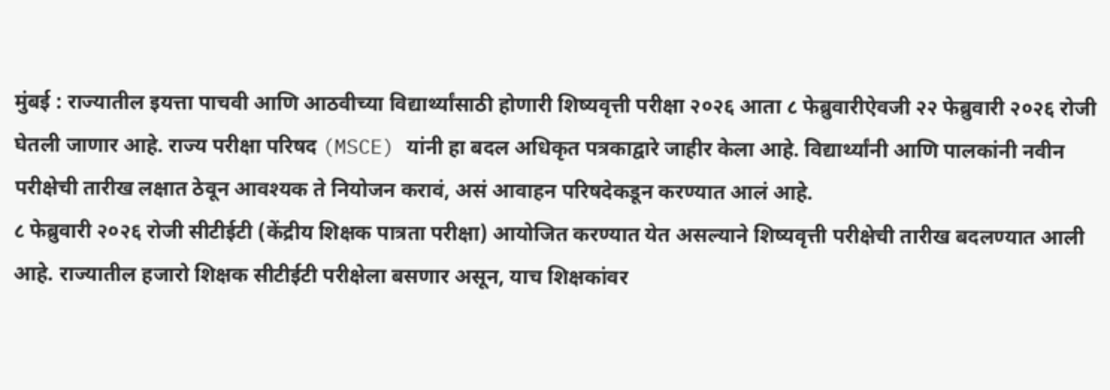मुंबई : राज्यातील इयत्ता पाचवी आणि आठवीच्या विद्यार्थ्यांसाठी होणारी शिष्यवृत्ती परीक्षा २०२६ आता ८ फेब्रुवारीऐवजी २२ फेब्रुवारी २०२६ रोजी घेतली जाणार आहे. राज्य परीक्षा परिषद (MSCE) यांनी हा बदल अधिकृत पत्रकाद्वारे जाहीर केला आहे. विद्यार्थ्यांनी आणि पालकांनी नवीन परीक्षेची तारीख लक्षात ठेवून आवश्यक ते नियोजन करावं, असं आवाहन परिषदेकडून करण्यात आलं आहे.
८ फेब्रुवारी २०२६ रोजी सीटीईटी (केंद्रीय शिक्षक पात्रता परीक्षा) आयोजित करण्यात येत असल्याने शिष्यवृत्ती परीक्षेची तारीख बदलण्यात आली आहे. राज्यातील हजारो शिक्षक सीटीईटी परीक्षेला बसणार असून, याच शिक्षकांवर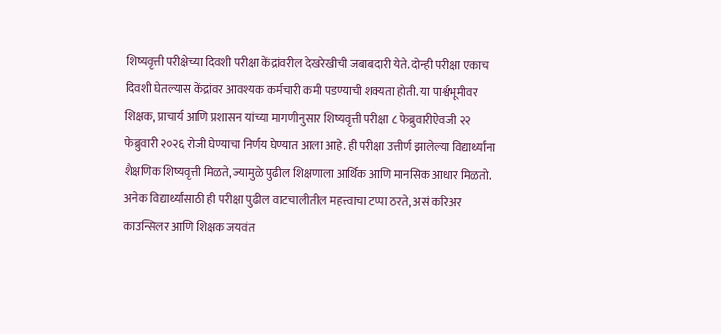शिष्यवृत्ती परीक्षेच्या दिवशी परीक्षा केंद्रांवरील देखरेखीची जबाबदारी येते. दोन्ही परीक्षा एकाच दिवशी घेतल्यास केंद्रांवर आवश्यक कर्मचारी कमी पडण्याची शक्यता होती. या पार्श्वभूमीवर शिक्षक, प्राचार्य आणि प्रशासन यांच्या मागणीनुसार शिष्यवृत्ती परीक्षा ८ फेब्रुवारीऐवजी २२ फेब्रुवारी २०२६ रोजी घेण्याचा निर्णय घेण्यात आला आहे. ही परीक्षा उत्तीर्ण झालेल्या विद्यार्थ्यांना शैक्षणिक शिष्यवृत्ती मिळते, ज्यामुळे पुढील शिक्षणाला आर्थिक आणि मानसिक आधार मिळतो. अनेक विद्यार्थ्यांसाठी ही परीक्षा पुढील वाटचालीतील महत्त्वाचा टप्पा ठरते, असं करिअर काउन्सिलर आणि शिक्षक जयवंत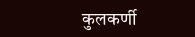कुलकर्णी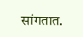सांगतात.